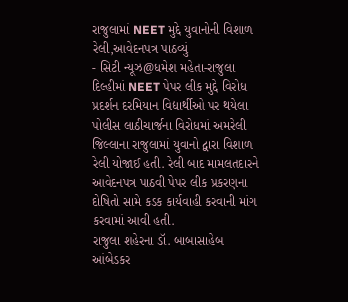રાજુલામાં NEET મુદ્દે યુવાનોની વિશાળ રેલી,આવેદનપત્ર પાઠવ્યું
- સિટી ન્યૂઝ@ધમેશ મહેતા-રાજુલા
દિલ્હીમાં NEET પેપર લીક મુદ્દે વિરોધ પ્રદર્શન દરમિયાન વિદ્યાર્થીઓ પર થયેલા પોલીસ લાઠીચાર્જના વિરોધમાં અમરેલી જિલ્લાના રાજુલામાં યુવાનો દ્વારા વિશાળ રેલી યોજાઈ હતી. રેલી બાદ મામલતદારને આવેદનપત્ર પાઠવી પેપર લીક પ્રકરણના દોષિતો સામે કડક કાર્યવાહી કરવાની માંગ કરવામાં આવી હતી.
રાજુલા શહેરના ડૉ. બાબાસાહેબ આંબેડકર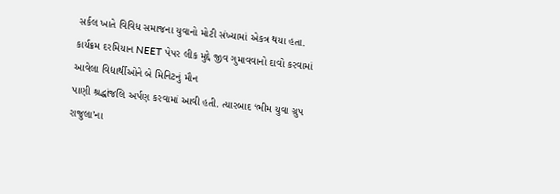સર્કલ ખાતે વિવિધ સમાજના યુવાનો મોટી સંખ્યામાં એકત્ર થયા હતા. કાર્યક્રમ દરમિયાન NEET પેપર લીક મુદ્દે જીવ ગુમાવવાનો દાવો કરવામાં આવેલા વિદ્યાર્થીઓને બે મિનિટનું મૌન
પાણી શ્રદ્ધાંજલિ અર્પણ કરવામાં આવી હતી. ત્યારબાદ ‘ભીમ યુવા ગ્રુપ રાજુલા’ના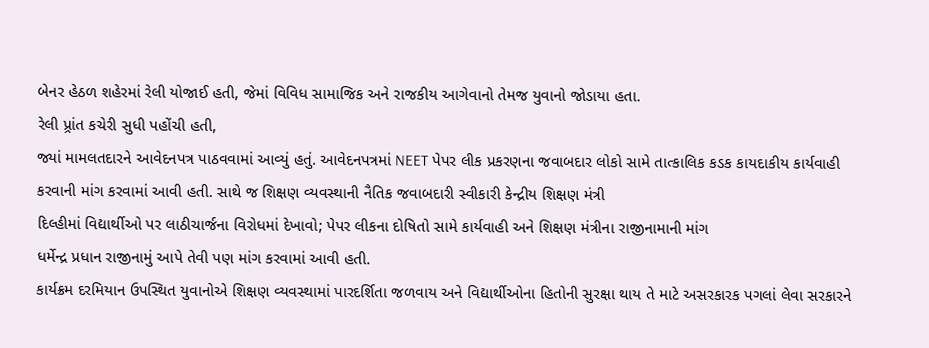બેનર હેઠળ શહેરમાં રેલી યોજાઈ હતી, જેમાં વિવિધ સામાજિક અને રાજકીય આગેવાનો તેમજ યુવાનો જોડાયા હતા.
રેલી પ્ર્રાંત કચેરી સુધી પહોંચી હતી,
જ્યાં મામલતદારને આવેદનપત્ર પાઠવવામાં આવ્યું હતું. આવેદનપત્રમાં NEET પેપર લીક પ્રકરણના જવાબદાર લોકો સામે તાત્કાલિક કડક કાયદાકીય કાર્યવાહી કરવાની માંગ કરવામાં આવી હતી. સાથે જ શિક્ષણ વ્યવસ્થાની નૈતિક જવાબદારી સ્વીકારી કેન્દ્રીય શિક્ષણ મંત્રી
દિલ્હીમાં વિદ્યાર્થીઓ પર લાઠીચાર્જના વિરોધમાં દેખાવો; પેપર લીકના દોષિતો સામે કાર્યવાહી અને શિક્ષણ મંત્રીના રાજીનામાની માંગ
ધર્મેન્દ્ર પ્રધાન રાજીનામું આપે તેવી પણ માંગ કરવામાં આવી હતી.
કાર્યક્રમ દરમિયાન ઉપસ્થિત યુવાનોએ શિક્ષણ વ્યવસ્થામાં પારદર્શિતા જળવાય અને વિદ્યાર્થીઓના હિતોની સુરક્ષા થાય તે માટે અસરકારક પગલાં લેવા સરકારને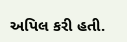અપિલ કરી હતી.